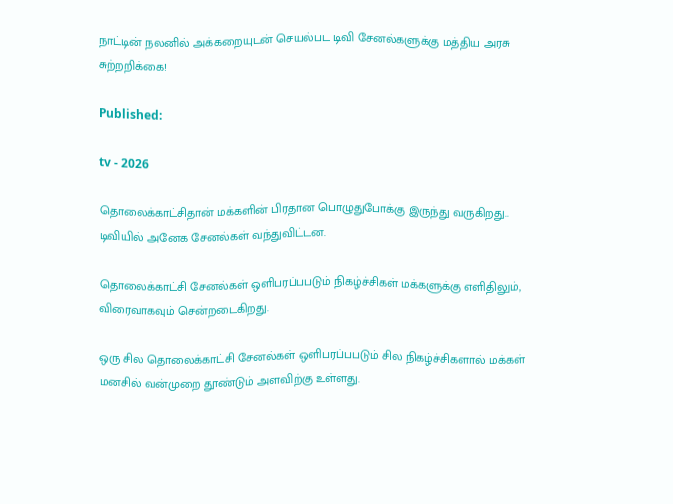நாட்டின் நலனில் அக்கறையுடன் செயல்பட டிவி சேனல்களுக்கு மத்திய அரசு சுற்றறிக்கை!

Published:

tv - 2026

தொலைக்காட்சிதான் மக்களின் பிரதான பொழுதுபோக்கு இருந்து வருகிறது.. டிவியில் அனேக சேனல்கள் வந்துவிட்டன.

தொலைக்காட்சி சேனல்கள் ஒளிபரப்பபடும் நிகழ்ச்சிகள் மக்களுக்கு எளிதிலும், விரைவாகவும் சென்றடைகிறது.

ஒரு சில தொலைக்காட்சி சேனல்கள் ஒளிபரப்பபடும் சில நிகழ்ச்சிகளால் மக்கள் மனசில் வன்முறை தூண்டும் அளவிற்கு உள்ளது.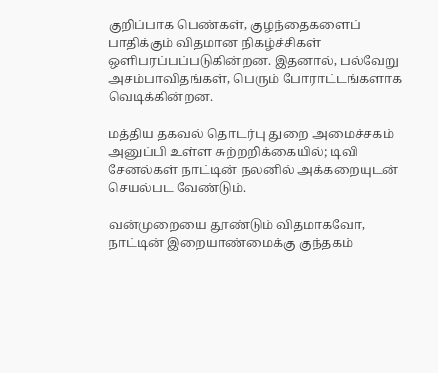குறிப்பாக பெண்கள், குழந்தைகளைப் பாதிக்கும் விதமான நிகழ்ச்சிகள் ஒளிபரப்பப்படுகின்றன. இதனால், பல்வேறு அசம்பாவிதங்கள், பெரும் போராட்டங்களாக வெடிக்கின்றன.

மத்திய தகவல் தொடர்பு துறை அமைச்சகம் அனுப்பி உள்ள சுற்றறிக்கையில்; டிவி சேனல்கள் நாட்டின் நலனில் அக்கறையுடன் செயல்பட வேண்டும்.

வன்முறையை தூண்டும் விதமாகவோ, நாட்டின் இறையாண்மைக்கு குந்தகம்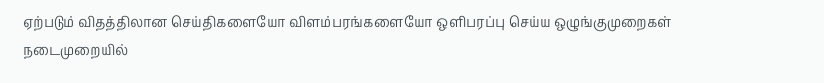ஏற்படும் விதத்திலான செய்திகளையோ விளம்பரங்களையோ ஒளிபரப்பு செய்ய ஒழுங்குமுறைகள் நடைமுறையில்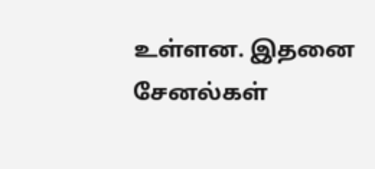உள்ளன. இதனை சேனல்கள்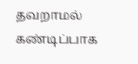தவறாமல் கண்டிப்பாக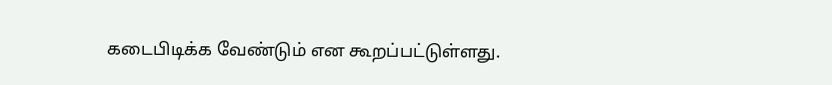கடைபிடிக்க வேண்டும் என கூறப்பட்டுள்ளது.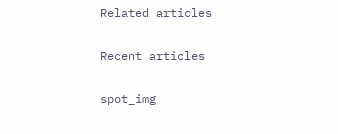Related articles

Recent articles

spot_img